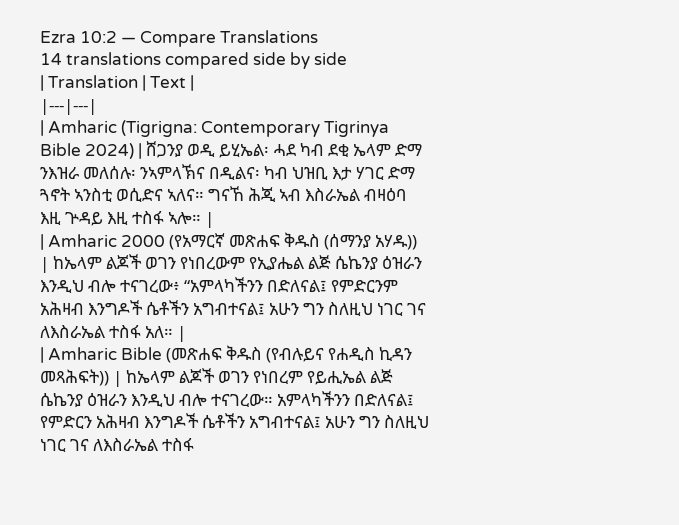Ezra 10:2 — Compare Translations
14 translations compared side by side
| Translation | Text |
|---|---|
| Amharic (Tigrigna: Contemporary Tigrinya Bible 2024) | ሸጋንያ ወዲ ይሂኤል፡ ሓደ ካብ ደቂ ኤላም ድማ ንእዝራ መለሰሉ፡ ንኣምላኽና በዲልና፡ ካብ ህዝቢ እታ ሃገር ድማ ጓኖት ኣንስቲ ወሲድና ኣለና። ግናኸ ሕጂ ኣብ እስራኤል ብዛዕባ እዚ ጕዳይ እዚ ተስፋ ኣሎ። |
| Amharic 2000 (የአማርኛ መጽሐፍ ቅዱስ (ሰማንያ አሃዱ)) | ከኤላም ልጆች ወገን የነበረውም የኢያሔል ልጅ ሴኬንያ ዕዝራን እንዲህ ብሎ ተናገረው፥ “አምላካችንን በድለናል፤ የምድርንም አሕዛብ እንግዶች ሴቶችን አግብተናል፤ አሁን ግን ስለዚህ ነገር ገና ለእስራኤል ተስፋ አለ። |
| Amharic Bible (መጽሐፍ ቅዱስ (የብሉይና የሐዲስ ኪዳን መጻሕፍት)) | ከኤላም ልጆች ወገን የነበረም የይሒኤል ልጅ ሴኬንያ ዕዝራን እንዲህ ብሎ ተናገረው። አምላካችንን በድለናል፤ የምድርን አሕዛብ እንግዶች ሴቶችን አግብተናል፤ አሁን ግን ስለዚህ ነገር ገና ለእስራኤል ተስፋ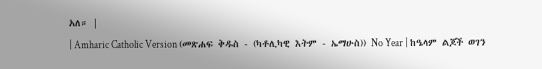አለ። |
| Amharic Catholic Version (መጽሐፍ ቅዱስ - (ካቶሊካዊ እትም - ኤማሁስ)) No Year | ከዔላም ልጆች ወገን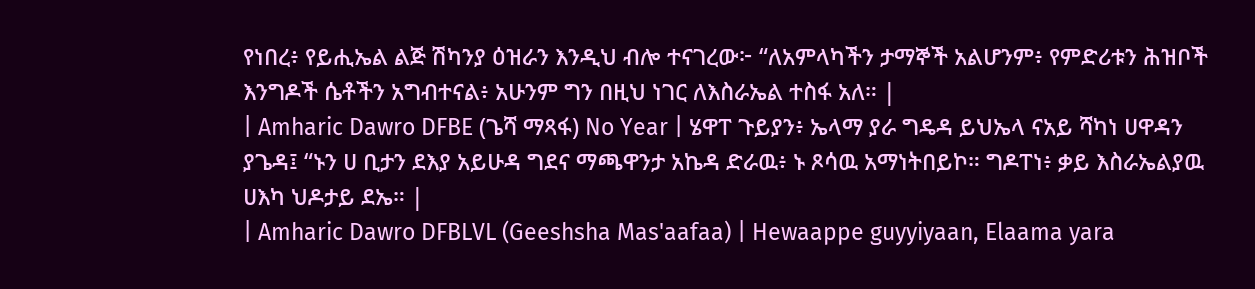የነበረ፥ የይሒኤል ልጅ ሽካንያ ዕዝራን እንዲህ ብሎ ተናገረው፦ “ለአምላካችን ታማኞች አልሆንም፥ የምድሪቱን ሕዝቦች እንግዶች ሴቶችን አግብተናል፥ አሁንም ግን በዚህ ነገር ለእስራኤል ተስፋ አለ። |
| Amharic Dawro DFBE (ጌሻ ማጻፋ) No Year | ሄዋፐ ጉይያን፥ ኤላማ ያራ ግዴዳ ይህኤላ ናአይ ሻካነ ሀዋዳን ያጌዳ፤ “ኑን ሀ ቢታን ደእያ አይሁዳ ግደና ማጫዋንታ አኬዳ ድራዉ፥ ኑ ጾሳዉ አማነትበይኮ። ግዶፐነ፥ ቃይ እስራኤልያዉ ሀእካ ህዶታይ ደኤ። |
| Amharic Dawro DFBLVL (Geeshsha Mas'aafaa) | Hewaappe guyyiyaan, Elaama yara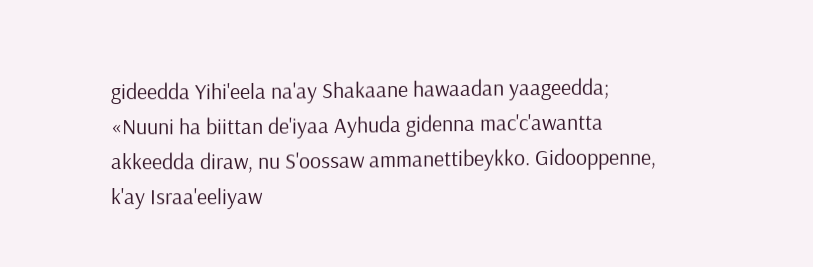gideedda Yihi'eela na'ay Shakaane hawaadan yaageedda; «Nuuni ha biittan de'iyaa Ayhuda gidenna mac'c'awantta akkeedda diraw, nu S'oossaw ammanettibeykko. Gidooppenne, k'ay Israa'eeliyaw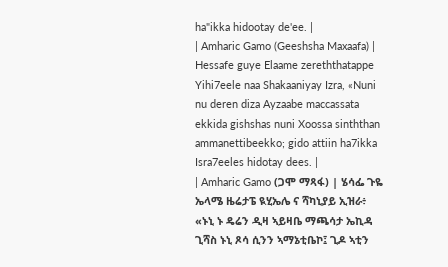ha"ikka hidootay de'ee. |
| Amharic Gamo (Geeshsha Maxaafa) | Hessafe guye Elaame zereththatappe Yihi7eele naa Shakaaniyay Izra, «Nuni nu deren diza Ayzaabe maccassata ekkida gishshas nuni Xoossa sinththan ammanettibeekko; gido attiin ha7ikka Isra7eeles hidotay dees. |
| Amharic Gamo (ጋሞ ማጻፋ) | ሄሳፌ ጉዬ ኤላሜ ዜሬታፔ ዪሂኤሌ ና ሻካኒያይ ኢዝራ፥ «ኑኒ ኑ ዴሬን ዲዛ ኣይዛቤ ማጫሳታ ኤኪዳ ጊሻስ ኑኒ ጾሳ ሲንን ኣማኔቲቤኮ፤ ጊዶ ኣቲን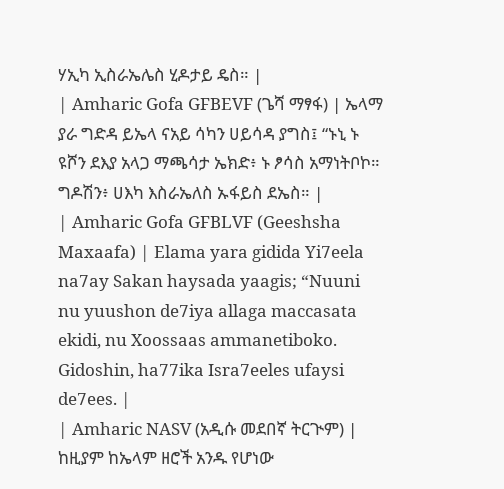ሃኢካ ኢስራኤሌስ ሂዶታይ ዴስ። |
| Amharic Gofa GFBEVF (ጌሻ ማፃፋ) | ኤላማ ያራ ግድዳ ይኤላ ናአይ ሳካን ሀይሳዳ ያግስ፤ “ኑኒ ኑ ዩሾን ደእያ አላጋ ማጫሳታ ኤክድ፥ ኑ ፆሳስ አማነትቦኮ። ግዶሽን፥ ሀእካ እስራኤለስ ኡፋይስ ደኤስ። |
| Amharic Gofa GFBLVF (Geeshsha Maxaafa) | Elama yara gidida Yi7eela na7ay Sakan haysada yaagis; “Nuuni nu yuushon de7iya allaga maccasata ekidi, nu Xoossaas ammanetiboko. Gidoshin, ha77ika Isra7eeles ufaysi de7ees. |
| Amharic NASV (አዲሱ መደበኛ ትርጒም) | ከዚያም ከኤላም ዘሮች አንዱ የሆነው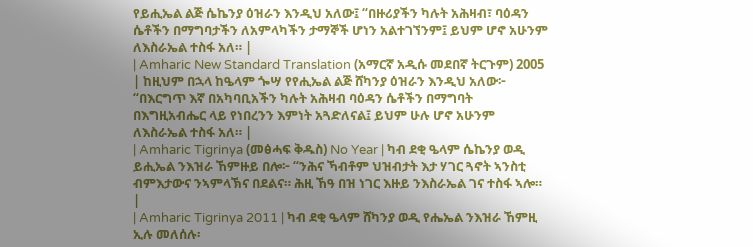የይሒኤል ልጅ ሴኬንያ ዕዝራን እንዲህ አለው፤ “በዙሪያችን ካሉት አሕዛብ፣ ባዕዳን ሴቶችን በማግባታችን ለአምላካችን ታማኞች ሆነን አልተገኘንም፤ ይህም ሆኖ አሁንም ለእስራኤል ተስፋ አለ። |
| Amharic New Standard Translation (አማርኛ አዲሱ መደበኛ ትርጉም) 2005 | ከዚህም በኋላ ከዔላም ጐሣ የየሒኤል ልጅ ሸካንያ ዕዝራን እንዲህ አለው፦ “በእርግጥ እኛ በአካባቢአችን ካሉት አሕዛብ ባዕዳን ሴቶችን በማግባት በእግዚአብሔር ላይ የነበረንን እምነት አጓድለናል፤ ይህም ሁሉ ሆኖ አሁንም ለእስራኤል ተስፋ አለ። |
| Amharic Tigrinya (መፅሓፍ ቅዱስ) No Year | ካብ ደቂ ዔላም ሴኬንያ ወዲ ይሒኤል ንእዝራ ኸምዙይ በሎ፦ “ንሕና ኻብቶም ህዝብታት እታ ሃገር ጓኖት ኣንስቲ ብምእታውና ንኣምላኽና በደልና። ሕዚ ኸዓ በዝ ነገር እዙይ ንእስራኤል ገና ተስፋ ኣሎ። |
| Amharic Tigrinya 2011 | ካብ ደቂ ዔላም ሸካንያ ወዲ የሔኤል ንእዝራ ኸምዚ ኢሉ መለሰሉ፡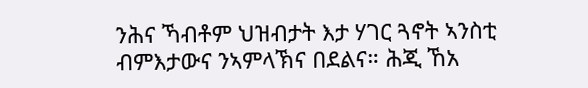ንሕና ኻብቶም ህዝብታት እታ ሃገር ጓኖት ኣንስቲ ብምእታውና ንኣምላኽና በደልና። ሕጂ ኸአ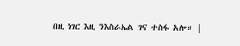በዚ ነገር እዚ ንእስራኤል ገና ተስፋ አሎ። |